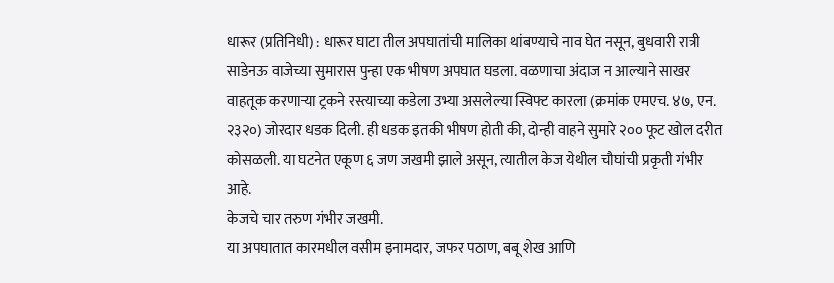धारूर (प्रतिनिधी) : धारूर घाटा तील अपघातांची मालिका थांबण्याचे नाव घेत नसून, बुधवारी रात्री साडेनऊ वाजेच्या सुमारास पुन्हा एक भीषण अपघात घडला. वळणाचा अंदाज न आल्याने साखर वाहतूक करणाऱ्या ट्रकने रस्त्याच्या कडेला उभ्या असलेल्या स्विफ्ट कारला (क्रमांक एमएच. ४७, एन. २३२०) जोरदार धडक दिली. ही धडक इतकी भीषण होती की, दोन्ही वाहने सुमारे २०० फूट खोल दरीत कोसळली. या घटनेत एकूण ६ जण जखमी झाले असून, त्यातील केज येथील चौघांची प्रकृती गंभीर आहे.
केजचे चार तरुण गंभीर जखमी.
या अपघातात कारमधील वसीम इनामदार, जफर पठाण, बबू शेख आणि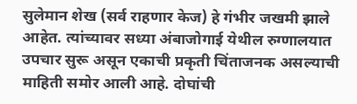सुलेमान शेख (सर्व राहणार केज) हे गंभीर जखमी झाले आहेत. त्यांच्यावर सध्या अंबाजोगाई येथील रुग्णालयात उपचार सुरू असून एकाची प्रकृती चिंताजनक असल्याची माहिती समोर आली आहे. दोघांची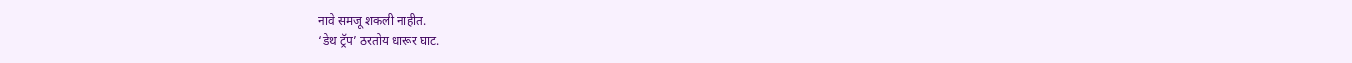नावे समजू शकली नाहीत.
‘डेथ ट्रॅप’ ठरतोय धारूर घाट.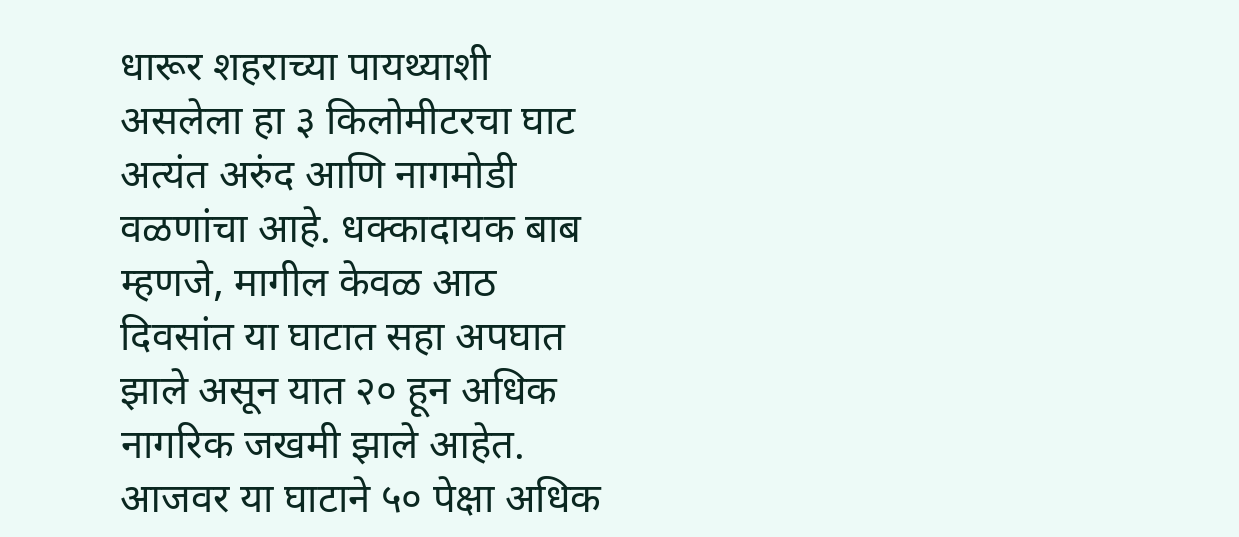धारूर शहराच्या पायथ्याशी असलेला हा ३ किलोमीटरचा घाट अत्यंत अरुंद आणि नागमोडी वळणांचा आहे. धक्कादायक बाब म्हणजे, मागील केवळ आठ दिवसांत या घाटात सहा अपघात झाले असून यात २० हून अधिक नागरिक जखमी झाले आहेत. आजवर या घाटाने ५० पेक्षा अधिक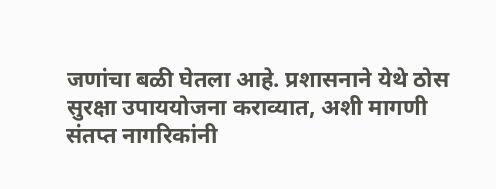जणांचा बळी घेतला आहे. प्रशासनाने येथे ठोस सुरक्षा उपाययोजना कराव्यात, अशी मागणी संतप्त नागरिकांनी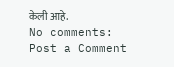केली आहे.
No comments:
Post a Comment